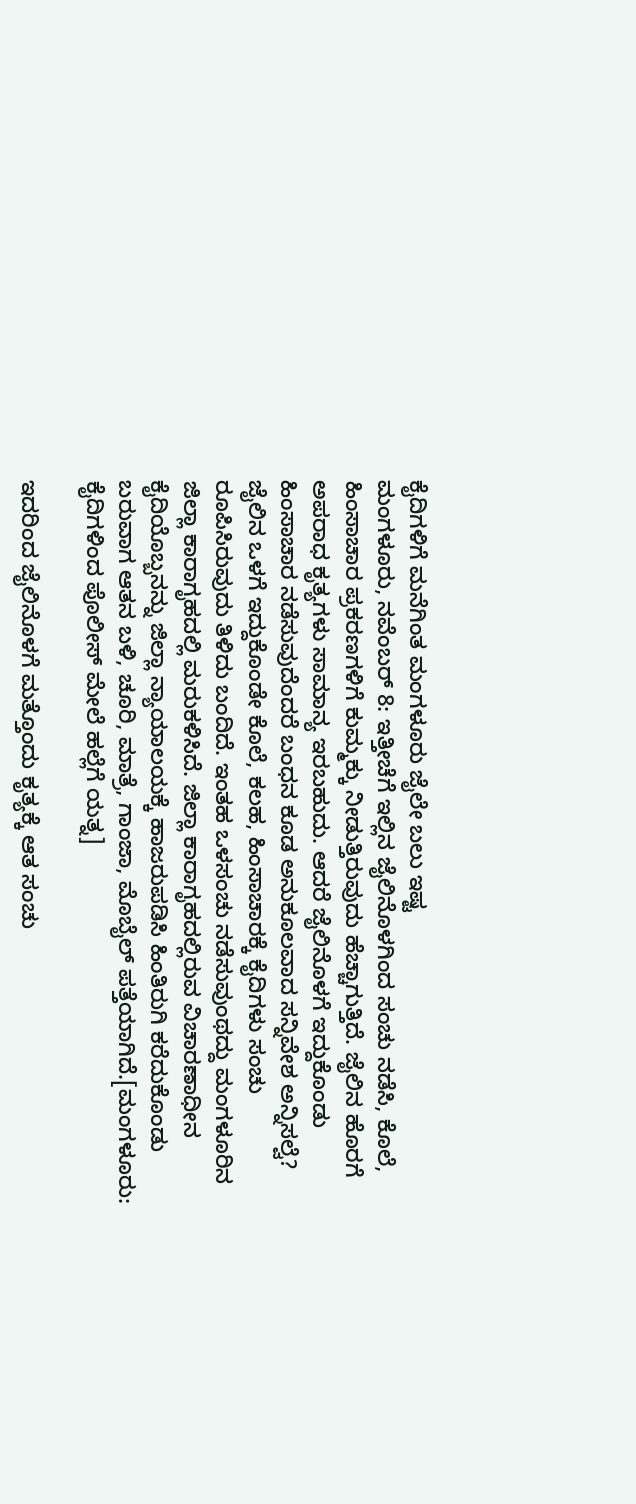ಕೈದಿಗಳಿಗೆ ಮನೆಗಿಂತ ಮಂಗಳೂರು ಜೈಲೇ ಬಲು ಇಷ್ಟ
ಮಂಗಳೂರು, ನವೆಂಬರ್ 8: ಇತ್ತೀಚೆಗೆ ಇಲ್ಲಿನ ಜೈಲಿನೊಳಗಿಂದ ಸಂಚು ನಡೆಸಿ, ಕೊಲೆ, ಹಿಂಸಾಚಾರ ಪ್ರಕರಣಗಳಿಗೆ ಕುಮ್ಮಕ್ಕು ನೀಡುತ್ತಿರುವುದು ಹೆಚ್ಚಾಗುತ್ತಿದೆ. ಜೈಲಿನ ಹೊರಗೆ ಅಪರಾಧ ಕೃತ್ಯಗಳು ಸಾಮಾನ್ಯ ಇರಬಹುದು. ಆದರೆ ಜೈಲಿನೊಳಗೆ ಇದ್ದುಕೊಂಡು ಹಿಂಸಾಚಾರ ನಡೆಸುವುದೆಂದರೆ ಬಂಧನ ಕೂಡ ಅನುಕೂಲವಾದ ಸನ್ನಿವೇಶ ಅನ್ನಿಸಲ್ವೆ?
ಜೈಲಿನ ಒಳಗೆ ಇದ್ದುಕೊಂಡೇ ಕೊಲೆ, ಕಲಹ, ಹಿಂಸಾಚಾರಕ್ಕೆ ಕೈದಿಗಳು ಸಂಚು ರೂಪಿಸಿರುವುದು ತಿಳಿದು ಬಂದಿದೆ. ಇಂತಹ ಒಳಸಂಚು ನಡೆಸುವುಂಥದ್ದು ಮಂಗಳೂರಿನ ಜಿಲ್ಲಾ ಕಾರಾಗೃಹದಲ್ಲಿ ಮರುಕಳಿಸಿದೆ. ಜಿಲ್ಲಾ ಕಾರಾಗೃಹದಲ್ಲಿರುವ ವಿಚಾರಣಾಧೀನ ಕೈದಿಯೊಬ್ಬನನ್ನು ಜಿಲ್ಲಾ ನ್ಯಾಯಾಲಯಕ್ಕೆ ಹಾಜರುಪಡಿಸಿ ಹಿಂತಿರುಗಿ ಕರೆದುಕೊಂಡು ಬರುವಾಗ ಆತನ ಬಳಿ, ಚೂರಿ, ಮಾತ್ರೆ, ಗಾಂಜಾ, ಮೊಬೈಲ್ ಪತ್ತೆಯಾಗಿದೆ.[ಮಂಗಳೂರು: ಕೈದಿಗಳಿಂದ ಪೊಲೀಸ್ ಮೇಲೆ ಹಲ್ಲೆಗೆ ಯತ್ನ]

ಇದರಿಂದ ಜೈಲಿನೊಳಗೆ ಮತ್ತೊಂದು ಕೃತ್ಯಕ್ಕೆ ಆತ ಸಂಚು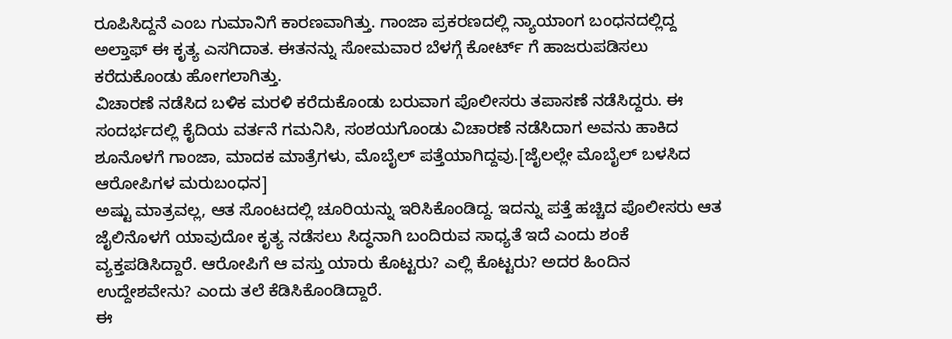ರೂಪಿಸಿದ್ದನೆ ಎಂಬ ಗುಮಾನಿಗೆ ಕಾರಣವಾಗಿತ್ತು. ಗಾಂಜಾ ಪ್ರಕರಣದಲ್ಲಿ ನ್ಯಾಯಾಂಗ ಬಂಧನದಲ್ಲಿದ್ದ ಅಲ್ತಾಫ್ ಈ ಕೃತ್ಯ ಎಸಗಿದಾತ. ಈತನನ್ನು ಸೋಮವಾರ ಬೆಳಗ್ಗೆ ಕೋರ್ಟ್ ಗೆ ಹಾಜರುಪಡಿಸಲು ಕರೆದುಕೊಂಡು ಹೋಗಲಾಗಿತ್ತು.
ವಿಚಾರಣೆ ನಡೆಸಿದ ಬಳಿಕ ಮರಳಿ ಕರೆದುಕೊಂಡು ಬರುವಾಗ ಪೊಲೀಸರು ತಪಾಸಣೆ ನಡೆಸಿದ್ದರು. ಈ ಸಂದರ್ಭದಲ್ಲಿ ಕೈದಿಯ ವರ್ತನೆ ಗಮನಿಸಿ, ಸಂಶಯಗೊಂಡು ವಿಚಾರಣೆ ನಡೆಸಿದಾಗ ಅವನು ಹಾಕಿದ ಶೂನೊಳಗೆ ಗಾಂಜಾ, ಮಾದಕ ಮಾತ್ರೆಗಳು, ಮೊಬೈಲ್ ಪತ್ತೆಯಾಗಿದ್ದವು.[ಜೈಲಲ್ಲೇ ಮೊಬೈಲ್ ಬಳಸಿದ ಆರೋಪಿಗಳ ಮರುಬಂಧನ]
ಅಷ್ಟು ಮಾತ್ರವಲ್ಲ, ಆತ ಸೊಂಟದಲ್ಲಿ ಚೂರಿಯನ್ನು ಇರಿಸಿಕೊಂಡಿದ್ದ. ಇದನ್ನು ಪತ್ತೆ ಹಚ್ಚಿದ ಪೊಲೀಸರು ಆತ ಜೈಲಿನೊಳಗೆ ಯಾವುದೋ ಕೃತ್ಯ ನಡೆಸಲು ಸಿದ್ಧನಾಗಿ ಬಂದಿರುವ ಸಾಧ್ಯತೆ ಇದೆ ಎಂದು ಶಂಕೆ ವ್ಯಕ್ತಪಡಿಸಿದ್ದಾರೆ. ಆರೋಪಿಗೆ ಆ ವಸ್ತು ಯಾರು ಕೊಟ್ಟರು? ಎಲ್ಲಿ ಕೊಟ್ಟರು? ಅದರ ಹಿಂದಿನ ಉದ್ದೇಶವೇನು? ಎಂದು ತಲೆ ಕೆಡಿಸಿಕೊಂಡಿದ್ದಾರೆ.
ಈ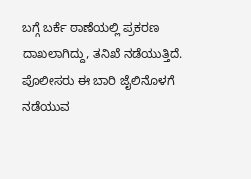ಬಗ್ಗೆ ಬರ್ಕೆ ಠಾಣೆಯಲ್ಲಿ ಪ್ರಕರಣ ದಾಖಲಾಗಿದ್ದು, ತನಿಖೆ ನಡೆಯುತ್ತಿದೆ. ಪೊಲೀಸರು ಈ ಬಾರಿ ಜೈಲಿನೊಳಗೆ ನಡೆಯುವ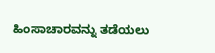ಹಿಂಸಾಚಾರವನ್ನು ತಡೆಯಲು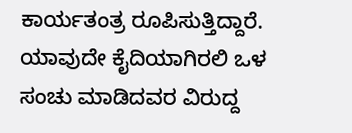ಕಾರ್ಯತಂತ್ರ ರೂಪಿಸುತ್ತಿದ್ದಾರೆ. ಯಾವುದೇ ಕೈದಿಯಾಗಿರಲಿ ಒಳ ಸಂಚು ಮಾಡಿದವರ ವಿರುದ್ದ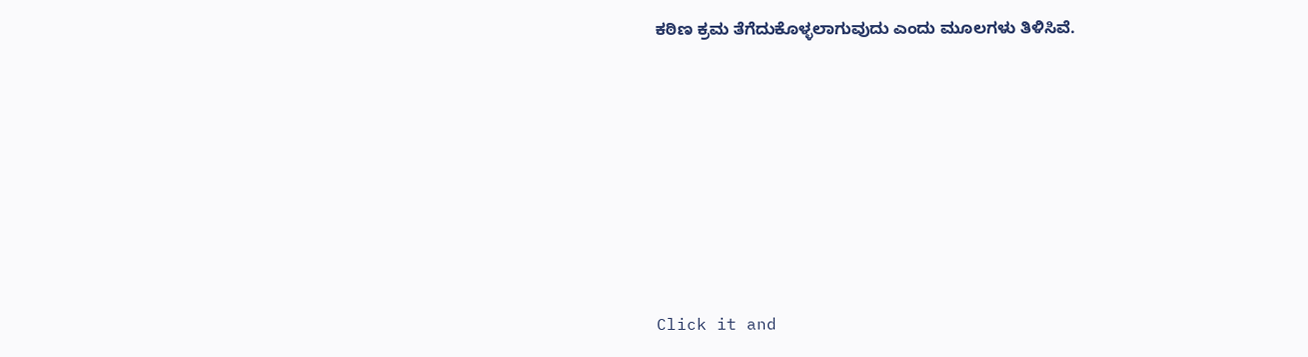ಕಠಿಣ ಕ್ರಮ ತೆಗೆದುಕೊಳ್ಳಲಾಗುವುದು ಎಂದು ಮೂಲಗಳು ತಿಳಿಸಿವೆ.











Click it and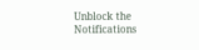Unblock the Notifications